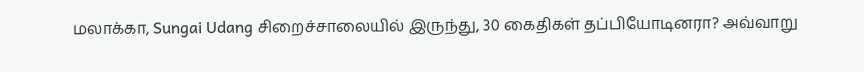மலாக்கா, Sungai Udang சிறைச்சாலையில் இருந்து, 30 கைதிகள் தப்பியோடினரா? அவ்வாறு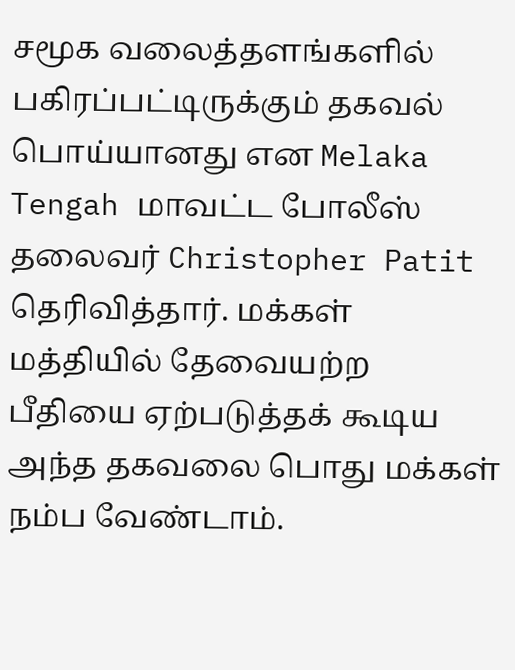சமூக வலைத்தளங்களில் பகிரப்பட்டிருக்கும் தகவல் பொய்யானது என Melaka Tengah மாவட்ட போலீஸ் தலைவர் Christopher Patit தெரிவித்தார். மக்கள் மத்தியில் தேவையற்ற பீதியை ஏற்படுத்தக் கூடிய அந்த தகவலை பொது மக்கள் நம்ப வேண்டாம்.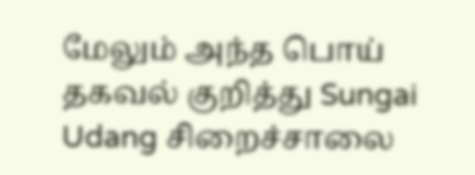மேலும் அந்த பொய் தகவல் குறித்து Sungai Udang சிறைச்சாலை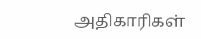அதிகாரிகள்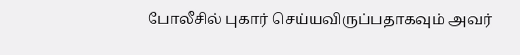போலீசில் புகார் செய்யவிருப்பதாகவும் அவர்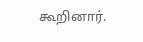கூறினார்.